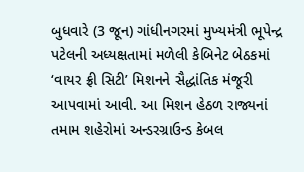બુધવારે (3 જૂન) ગાંધીનગરમાં મુખ્યમંત્રી ભૂપેન્દ્ર પટેલની અધ્યક્ષતામાં મળેલી કેબિનેટ બેઠકમાં ‘વાયર ફ્રી સિટી’ મિશનને સૈદ્ધાંતિક મંજૂરી આપવામાં આવી. આ મિશન હેઠળ રાજ્યનાં તમામ શહેરોમાં અન્ડરગ્રાઉન્ડ કેબલ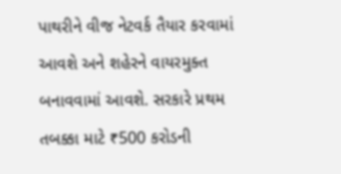પાથરીને વીજ નેટવર્ક તૈયાર કરવામાં આવશે અને શહેરને વાયરમુક્ત બનાવવામાં આવશે. સરકારે પ્રથમ તબક્કા માટે ₹500 કરોડની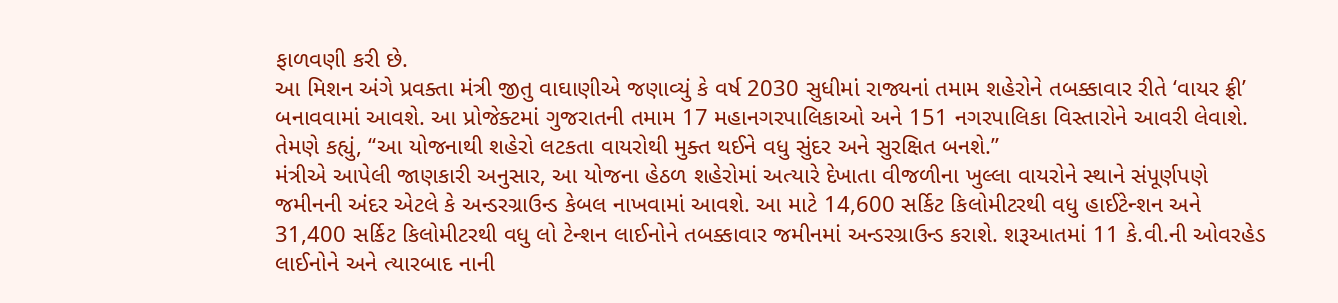ફાળવણી કરી છે.
આ મિશન અંગે પ્રવક્તા મંત્રી જીતુ વાઘાણીએ જણાવ્યું કે વર્ષ 2030 સુધીમાં રાજ્યનાં તમામ શહેરોને તબક્કાવાર રીતે ‘વાયર ફ્રી’ બનાવવામાં આવશે. આ પ્રોજેક્ટમાં ગુજરાતની તમામ 17 મહાનગરપાલિકાઓ અને 151 નગરપાલિકા વિસ્તારોને આવરી લેવાશે. તેમણે કહ્યું, “આ યોજનાથી શહેરો લટકતા વાયરોથી મુક્ત થઈને વધુ સુંદર અને સુરક્ષિત બનશે.”
મંત્રીએ આપેલી જાણકારી અનુસાર, આ યોજના હેઠળ શહેરોમાં અત્યારે દેખાતા વીજળીના ખુલ્લા વાયરોને સ્થાને સંપૂર્ણપણે જમીનની અંદર એટલે કે અન્ડરગ્રાઉન્ડ કેબલ નાખવામાં આવશે. આ માટે 14,600 સર્કિટ કિલોમીટરથી વધુ હાઈટેન્શન અને 31,400 સર્કિટ કિલોમીટરથી વધુ લો ટેન્શન લાઈનોને તબક્કાવાર જમીનમાં અન્ડરગ્રાઉન્ડ કરાશે. શરૂઆતમાં 11 કે.વી.ની ઓવરહેડ લાઈનોને અને ત્યારબાદ નાની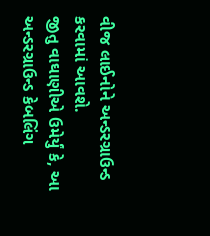વીજ લાઈનોને અન્ડરગ્રાઉન્ડ કરવામાં આવશે.
જીતુ વાઘાણીએ ઉમેર્યું કે, આ અન્ડરગ્રાઉન્ડ કેબલિંગ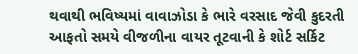થવાથી ભવિષ્યમાં વાવાઝોડા કે ભારે વરસાદ જેવી કુદરતી આફતો સમયે વીજળીના વાયર તૂટવાની કે શોર્ટ સર્કિટ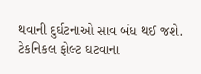થવાની દુર્ઘટનાઓ સાવ બંધ થઈ જશે. ટેકનિકલ ફોલ્ટ ઘટવાના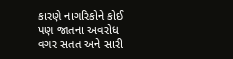કારણે નાગરિકોને કોઈ પણ જાતના અવરોધ વગર સતત અને સારી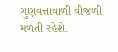ગુણવત્તાવાળી વીજળી મળતી રહેશે.